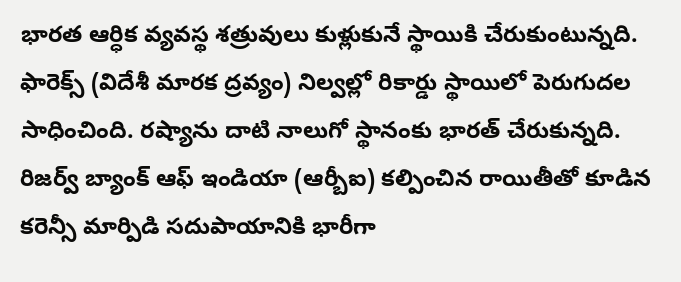భారత ఆర్ధిక వ్యవస్థ శత్రువులు కుళ్లుకునే స్థాయికి చేరుకుంటున్నది. ఫారెక్స్ (విదేశీ మారక ద్రవ్యం) నిల్వల్లో రికార్డు స్థాయిలో పెరుగుదల సాధించింది. రష్యాను దాటి నాలుగో స్థానంకు భారత్ చేరుకున్నది.
రిజర్వ్ బ్యాంక్ ఆఫ్ ఇండియా (ఆర్బీఐ) కల్పించిన రాయితీతో కూడిన కరెన్సీ మార్పిడి సదుపాయానికి భారీగా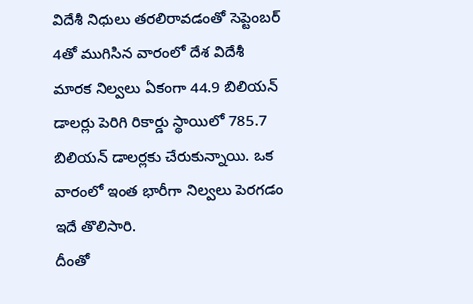విదేశీ నిధులు తరలిరావడంతో సెప్టెంబర్ 4తో ముగిసిన వారంలో దేశ విదేశీ మారక నిల్వలు ఏకంగా 44.9 బిలియన్ డాలర్లు పెరిగి రికార్డు స్థాయిలో 785.7 బిలియన్ డాలర్లకు చేరుకున్నాయి. ఒక వారంలో ఇంత భారీగా నిల్వలు పెరగడం ఇదే తొలిసారి.
దీంతో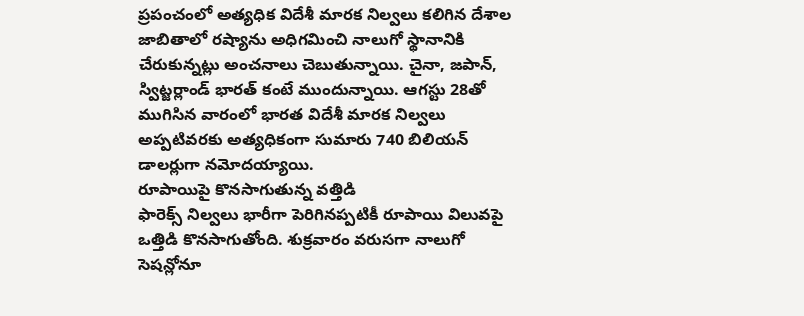ప్రపంచంలో అత్యధిక విదేశీ మారక నిల్వలు కలిగిన దేశాల జాబితాలో రష్యాను అధిగమించి నాలుగో స్థానానికి చేరుకున్నట్లు అంచనాలు చెబుతున్నాయి. చైనా, జపాన్, స్విట్జర్లాండ్ భారత్ కంటే ముందున్నాయి. ఆగస్టు 28తో ముగిసిన వారంలో భారత విదేశీ మారక నిల్వలు అప్పటివరకు అత్యధికంగా సుమారు 740 బిలియన్ డాలర్లుగా నమోదయ్యాయి.
రూపాయిపై కొనసాగుతున్న వత్తిడి
ఫారెక్స్ నిల్వలు భారీగా పెరిగినప్పటికీ రూపాయి విలువపై ఒత్తిడి కొనసాగుతోంది. శుక్రవారం వరుసగా నాలుగో సెషన్లోనూ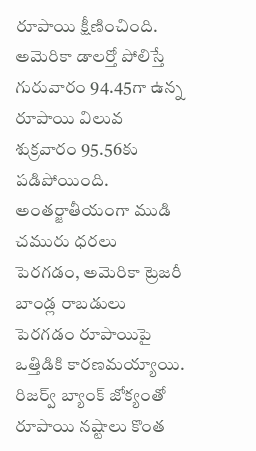రూపాయి క్షీణించింది. అమెరికా డాలర్తో పోలిస్తే గురువారం 94.45గా ఉన్న రూపాయి విలువ శుక్రవారం 95.56కు పడిపోయింది. అంతర్జాతీయంగా ముడి చమురు ధరలు పెరగడం, అమెరికా ట్రెజరీ బాండ్ల రాబడులు పెరగడం రూపాయిపై ఒత్తిడికి కారణమయ్యాయి.
రిజర్వ్ బ్యాంక్ జోక్యంతో రూపాయి నష్టాలు కొంత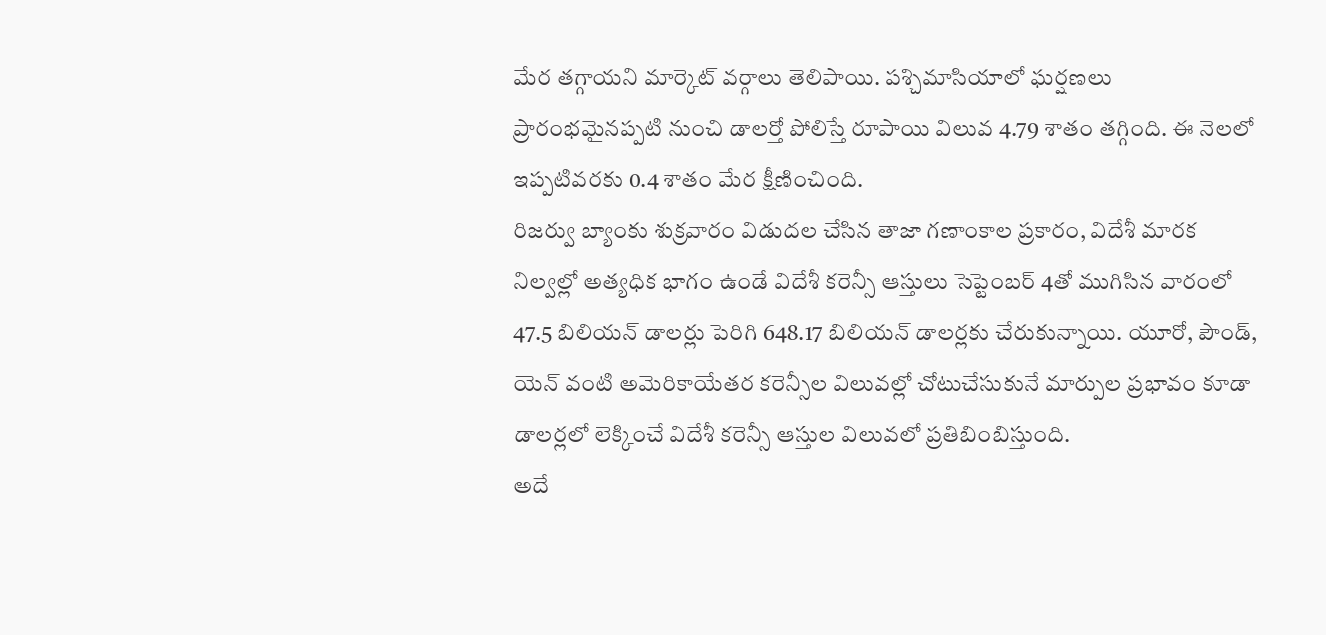మేర తగ్గాయని మార్కెట్ వర్గాలు తెలిపాయి. పశ్చిమాసియాలో ఘర్షణలు ప్రారంభమైనప్పటి నుంచి డాలర్తో పోలిస్తే రూపాయి విలువ 4.79 శాతం తగ్గింది. ఈ నెలలో ఇప్పటివరకు 0.4 శాతం మేర క్షీణించింది.
రిజర్వు బ్యాంకు శుక్రవారం విడుదల చేసిన తాజా గణాంకాల ప్రకారం, విదేశీ మారక నిల్వల్లో అత్యధిక భాగం ఉండే విదేశీ కరెన్సీ ఆస్తులు సెప్టెంబర్ 4తో ముగిసిన వారంలో 47.5 బిలియన్ డాలర్లు పెరిగి 648.17 బిలియన్ డాలర్లకు చేరుకున్నాయి. యూరో, పౌండ్, యెన్ వంటి అమెరికాయేతర కరెన్సీల విలువల్లో చోటుచేసుకునే మార్పుల ప్రభావం కూడా డాలర్లలో లెక్కించే విదేశీ కరెన్సీ ఆస్తుల విలువలో ప్రతిబింబిస్తుంది.
అదే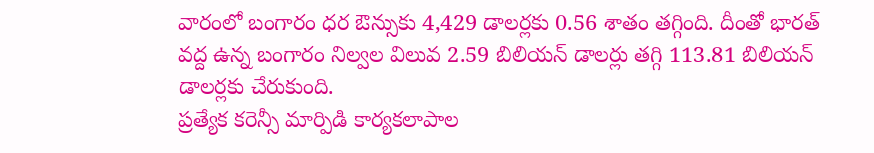వారంలో బంగారం ధర ఔన్సుకు 4,429 డాలర్లకు 0.56 శాతం తగ్గింది. దీంతో భారత్ వద్ద ఉన్న బంగారం నిల్వల విలువ 2.59 బిలియన్ డాలర్లు తగ్గి 113.81 బిలియన్ డాలర్లకు చేరుకుంది.
ప్రత్యేక కరెన్సీ మార్పిడి కార్యకలాపాల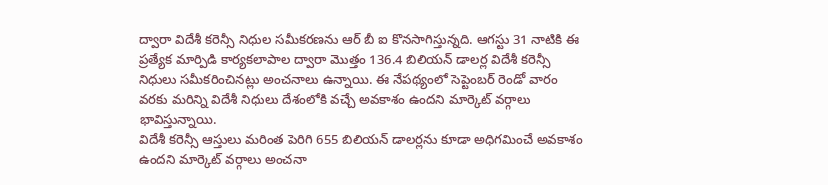ద్వారా విదేశీ కరెన్సీ నిధుల సమీకరణను ఆర్ బీ ఐ కొనసాగిస్తున్నది. ఆగస్టు 31 నాటికి ఈ ప్రత్యేక మార్పిడి కార్యకలాపాల ద్వారా మొత్తం 136.4 బిలియన్ డాలర్ల విదేశీ కరెన్సీ నిధులు సమీకరించినట్లు అంచనాలు ఉన్నాయి. ఈ నేపథ్యంలో సెప్టెంబర్ రెండో వారం వరకు మరిన్ని విదేశీ నిధులు దేశంలోకి వచ్చే అవకాశం ఉందని మార్కెట్ వర్గాలు భావిస్తున్నాయి.
విదేశీ కరెన్సీ ఆస్తులు మరింత పెరిగి 655 బిలియన్ డాలర్లను కూడా అధిగమించే అవకాశం ఉందని మార్కెట్ వర్గాలు అంచనా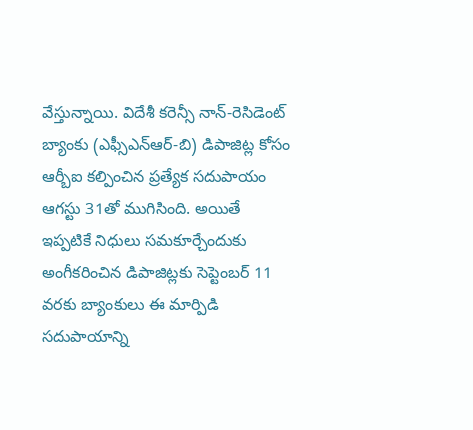వేస్తున్నాయి. విదేశీ కరెన్సీ నాన్-రెసిడెంట్ బ్యాంకు (ఎఫ్సీఎన్ఆర్-బి) డిపాజిట్ల కోసం ఆర్బీఐ కల్పించిన ప్రత్యేక సదుపాయం ఆగస్టు 31తో ముగిసింది. అయితే ఇప్పటికే నిధులు సమకూర్చేందుకు అంగీకరించిన డిపాజిట్లకు సెప్టెంబర్ 11 వరకు బ్యాంకులు ఈ మార్పిడి సదుపాయాన్ని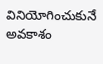వినియోగించుకునే అవకాశం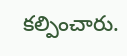కల్పించారు.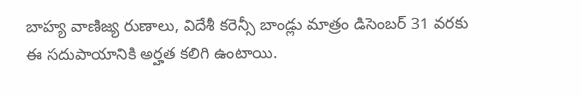బాహ్య వాణిజ్య రుణాలు, విదేశీ కరెన్సీ బాండ్లు మాత్రం డిసెంబర్ 31 వరకు ఈ సదుపాయానికి అర్హత కలిగి ఉంటాయి.